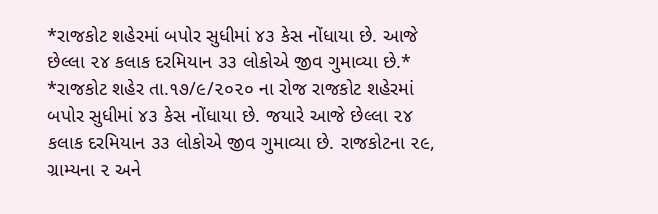*રાજકોટ શહેરમાં બપોર સુધીમાં ૪૩ કેસ નોંધાયા છે. આજે છેલ્લા ૨૪ કલાક દરમિયાન ૩૩ લોકોએ જીવ ગુમાવ્યા છે.*
*રાજકોટ શહેર તા.૧૭/૯/૨૦૨૦ ના રોજ રાજકોટ શહેરમાં બપોર સુધીમાં ૪૩ કેસ નોંધાયા છે. જયારે આજે છેલ્લા ૨૪ કલાક દરમિયાન ૩૩ લોકોએ જીવ ગુમાવ્યા છે. રાજકોટના ૨૯, ગ્રામ્યના ૨ અને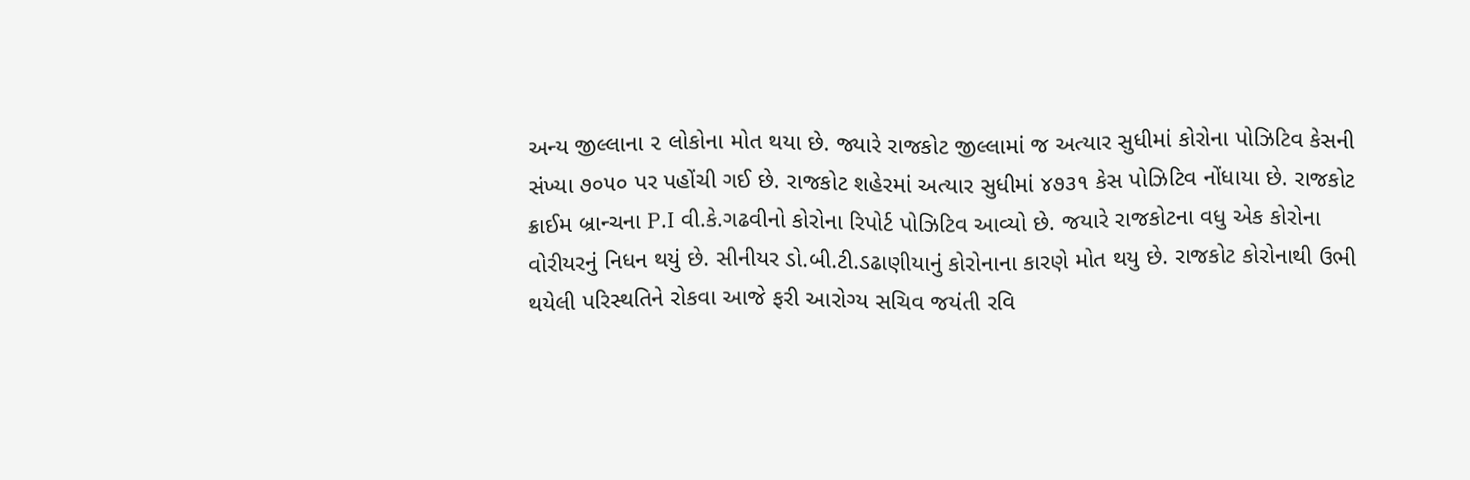અન્ય જીલ્લાના ૨ લોકોના મોત થયા છે. જ્યારે રાજકોટ જીલ્લામાં જ અત્યાર સુધીમાં કોરોના પોઝિટિવ કેસની સંખ્યા ૭૦૫૦ પર પહોંચી ગઈ છે. રાજકોટ શહેરમાં અત્યાર સુધીમાં ૪૭૩૧ કેસ પોઝિટિવ નોંધાયા છે. રાજકોટ ક્રાઈમ બ્રાન્ચના P.I વી.કે.ગઢવીનો કોરોના રિપોર્ટ પોઝિટિવ આવ્યો છે. જયારે રાજકોટના વધુ એક કોરોના વોરીયરનું નિધન થયું છે. સીનીયર ડો.બી.ટી.ડઢાણીયાનું કોરોનાના કારણે મોત થયુ છે. રાજકોટ કોરોનાથી ઉભી થયેલી પરિસ્થતિને રોકવા આજે ફરી આરોગ્ય સચિવ જયંતી રવિ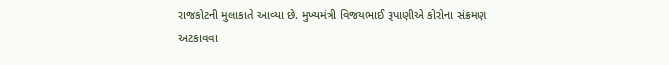રાજકોટની મુલાકાતે આવ્યા છે. મુખ્યમંત્રી વિજયભાઈ રૂપાણીએ કોરોના સંક્રમણ અટકાવવા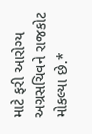માટે ફરી આરોગ્ય અગ્રસચિવને રાજકોટ મોકલ્યા છે.*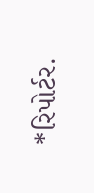*રિપોર્ટર.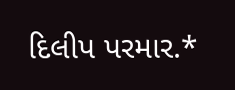દિલીપ પરમાર.*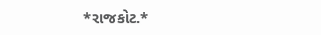*રાજકોટ.*